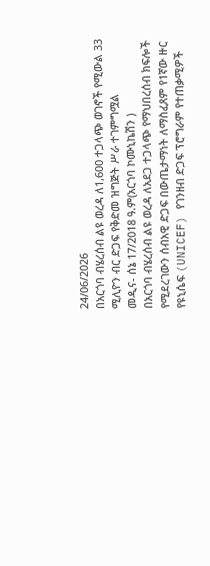24/06/2026
በአርጎባ ብሄረሰብ ልዩ ወረዳ ለ1,600 ተጋላጭ ወገኖች የሚውል 33 ሚሊዮን ብር ድጋፍ የቅድመ ዝግጅት ሥራ ተገምግሟል
መዲና- ሰኔ 17/2018 ዓ.ም(አርጎባ ኮሙኒኬሽን )
በአርጎባ ብሄረሰብ ልዩ ወረዳ ለአደጋ ተጋላጭ የማህበረሰብ ክፍሎች የሚደረገውን ሰብአዊ ድጋፍ በውጤታማነት ለማስፈጸም የ1ኛው ዙር የዩኒሴፍ (UNICEF) የገንዘብ ድጋፍ ፕሮግራም የተጠቃሚዎች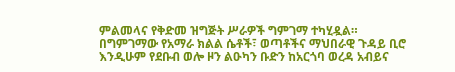ምልመላና የቅድመ ዝግጅት ሥራዎች ግምገማ ተካሂዷል።
በግምገማው የአማራ ክልል ሴቶች፣ ወጣቶችና ማህበራዊ ጉዳይ ቢሮ እንዲሁም የደቡብ ወሎ ዞን ልዑካን ቡድን ከአርጎባ ወረዳ አብይና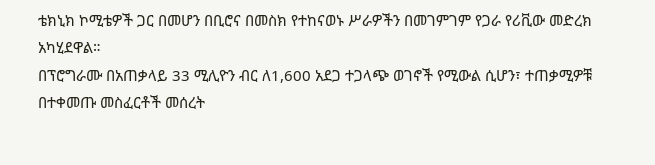ቴክኒክ ኮሚቴዎች ጋር በመሆን በቢሮና በመስክ የተከናወኑ ሥራዎችን በመገምገም የጋራ የሪቪው መድረክ አካሂደዋል።
በፕሮግራሙ በአጠቃላይ 33 ሚሊዮን ብር ለ1,600 አደጋ ተጋላጭ ወገኖች የሚውል ሲሆን፣ ተጠቃሚዎቹ በተቀመጡ መስፈርቶች መሰረት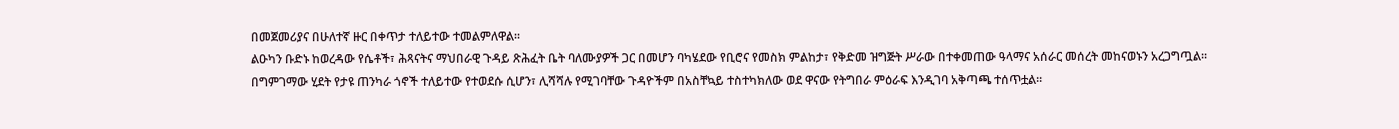በመጀመሪያና በሁለተኛ ዙር በቀጥታ ተለይተው ተመልምለዋል።
ልዑካን ቡድኑ ከወረዳው የሴቶች፣ ሕጻናትና ማህበራዊ ጉዳይ ጽሕፈት ቤት ባለሙያዎች ጋር በመሆን ባካሄደው የቢሮና የመስክ ምልከታ፣ የቅድመ ዝግጅት ሥራው በተቀመጠው ዓላማና አሰራር መሰረት መከናወኑን አረጋግጧል።
በግምገማው ሂደት የታዩ ጠንካራ ጎኖች ተለይተው የተወደሱ ሲሆን፣ ሊሻሻሉ የሚገባቸው ጉዳዮችም በአስቸኳይ ተስተካክለው ወደ ዋናው የትግበራ ምዕራፍ እንዲገባ አቅጣጫ ተሰጥቷል።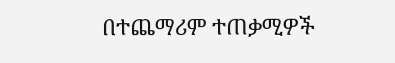በተጨማሪም ተጠቃሚዎች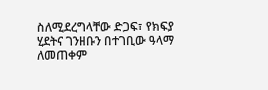ስለሚደረግላቸው ድጋፍ፣ የክፍያ ሂደትና ገንዘቡን በተገቢው ዓላማ ለመጠቀም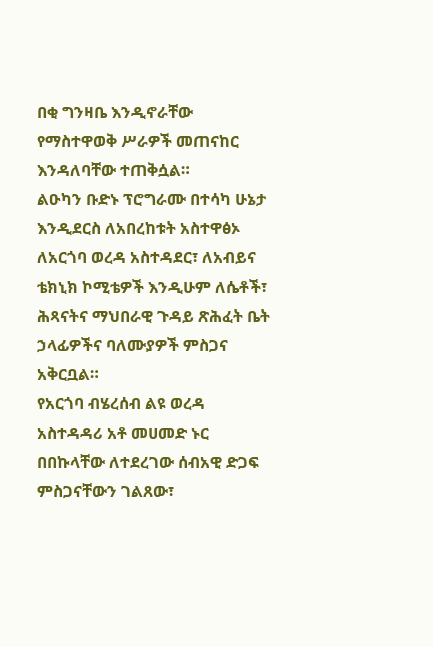በቂ ግንዛቤ እንዲኖራቸው የማስተዋወቅ ሥራዎች መጠናከር እንዳለባቸው ተጠቅሷል።
ልዑካን ቡድኑ ፕሮግራሙ በተሳካ ሁኔታ እንዲደርስ ለአበረከቱት አስተዋፅኦ ለአርጎባ ወረዳ አስተዳደር፣ ለአብይና ቴክኒክ ኮሚቴዎች እንዲሁም ለሴቶች፣ ሕጻናትና ማህበራዊ ጉዳይ ጽሕፈት ቤት ኃላፊዎችና ባለሙያዎች ምስጋና አቅርቧል።
የአርጎባ ብሄረሰብ ልዩ ወረዳ አስተዳዳሪ አቶ መሀመድ ኑር በበኩላቸው ለተደረገው ሰብአዊ ድጋፍ ምስጋናቸውን ገልጸው፣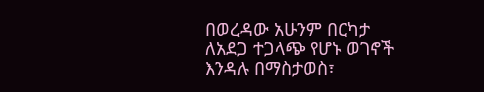በወረዳው አሁንም በርካታ ለአደጋ ተጋላጭ የሆኑ ወገኖች እንዳሉ በማስታወስ፣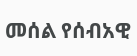መሰል የሰብአዊ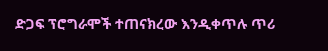ድጋፍ ፕሮግራሞች ተጠናክረው እንዲቀጥሉ ጥሪ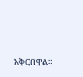አቅርበዋል።